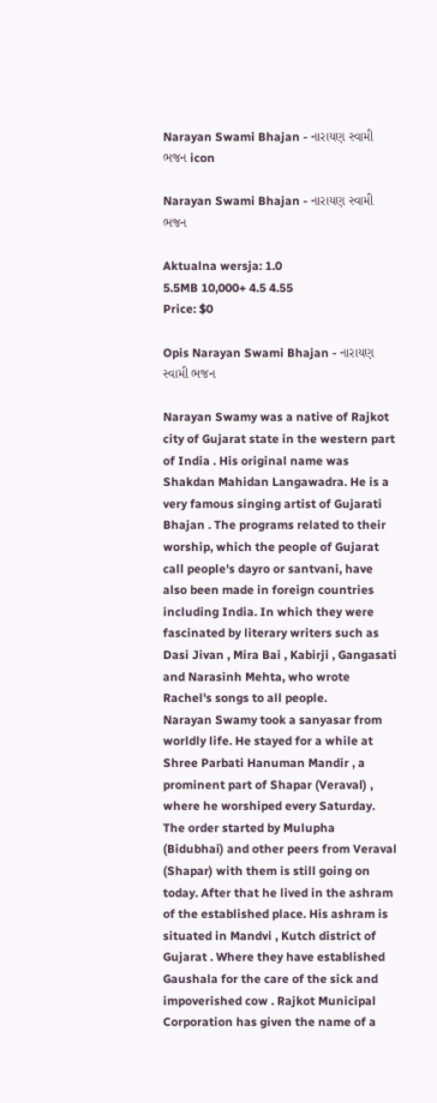Narayan Swami Bhajan - નારાયણ સ્વામી ભજન icon

Narayan Swami Bhajan - નારાયણ સ્વામી ભજન

Aktualna wersja: 1.0
5.5MB 10,000+ 4.5 4.55
Price: $0

Opis Narayan Swami Bhajan - નારાયણ સ્વામી ભજન

Narayan Swamy was a native of Rajkot city of Gujarat state in the western part of India . His original name was Shakdan Mahidan Langawadra. He is a very famous singing artist of Gujarati Bhajan . The programs related to their worship, which the people of Gujarat call people's dayro or santvani, have also been made in foreign countries including India. In which they were fascinated by literary writers such as Dasi Jivan , Mira Bai , Kabirji , Gangasati and Narasinh Mehta, who wrote Rachel's songs to all people.
Narayan Swamy took a sanyasar from worldly life. He stayed for a while at Shree Parbati Hanuman Mandir , a prominent part of Shapar (Veraval) , where he worshiped every Saturday. The order started by Mulupha (Bidubhai) and other peers from Veraval (Shapar) with them is still going on today. After that he lived in the ashram of the established place. His ashram is situated in Mandvi , Kutch district of Gujarat . Where they have established Gaushala for the care of the sick and impoverished cow . Rajkot Municipal Corporation has given the name of a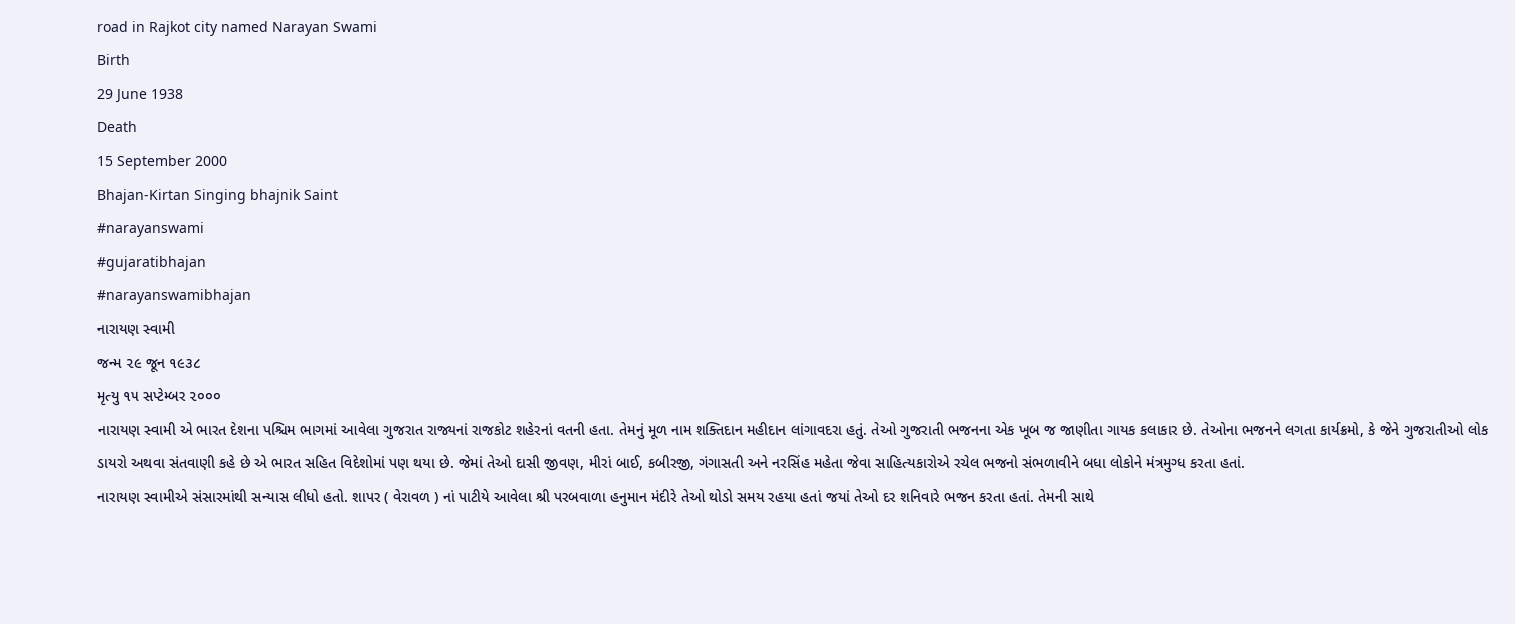road in Rajkot city named Narayan Swami
Birth
29 June 1938
Death
15 September 2000
Bhajan-Kirtan Singing bhajnik Saint
#narayanswami
#gujaratibhajan
#narayanswamibhajan
નારાયણ સ્વામી
જન્મ ૨૯ જૂન ૧૯૩૮
મૃત્યુ ૧૫ સપ્ટેમ્બર ૨૦૦૦
નારાયણ સ્વામી એ ભારત દેશના પશ્ચિમ ભાગમાં આવેલા ગુજરાત રાજ્યનાં રાજકોટ શહેરનાં વતની હતા. તેમનું મૂળ નામ શક્તિદાન મહીદાન લાંગાવદરા હતું. તેઓ ગુજરાતી ભજનના એક ખૂબ જ જાણીતા ગાયક કલાકાર છે. તેઓના ભજનને લગતા કાર્યક્રમો, કે જેને ગુજરાતીઓ લોક ડાયરો અથવા સંતવાણી કહે છે એ ભારત સહિત વિદેશોમાં પણ થયા છે. જેમાં તેઓ દાસી જીવણ, મીરાં બાઈ, કબીરજી, ગંગાસતી અને નરસિંહ મહેતા જેવા સાહિત્યકારોએ રચેલ ભજનો સંભળાવીને બધા લોકોને મંત્રમુગ્ધ કરતા હતાં.
નારાયણ સ્વામીએ સંસારમાંથી સન્યાસ લીધો હતો. શાપર ( વેરાવળ ) નાં પાટીયે આવેલા શ્રી પરબવાળા હનુમાન મંદીરે તેઓ થોડો સમય રહયા હતાં જયાં તેઓ દર શનિવારે ભજન કરતા હતાં. તેમની સાથે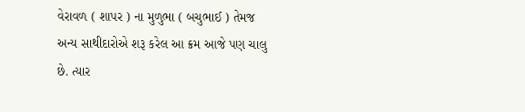વેરાવળ ( શાપર ) ના મુળુભા ( બચુભાઈ ) તેમજ અન્ય સાથીદારોએ શરૂ કરેલ આ ક્રમ આજે પણ ચાલુ છે. ત્યાર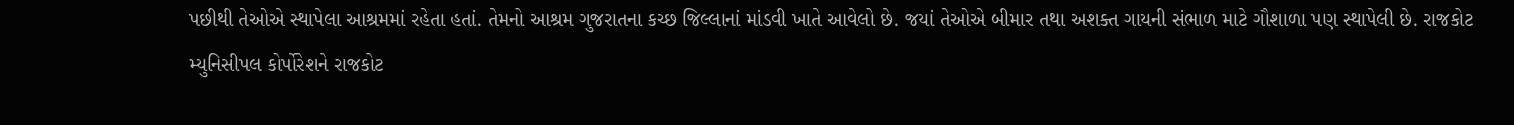પછીથી તેઓએ સ્થાપેલા આશ્રમમાં રહેતા હતાં. તેમનો આશ્રમ ગુજરાતના કચ્છ જિલ્લાનાં માંડવી ખાતે આવેલો છે. જયાં તેઓએ બીમાર તથા અશક્ત ગાયની સંભાળ માટે ગૌશાળા પણ સ્થાપેલી છે. રાજકોટ મ્યુનિસીપલ કોર્પોરેશને રાજકોટ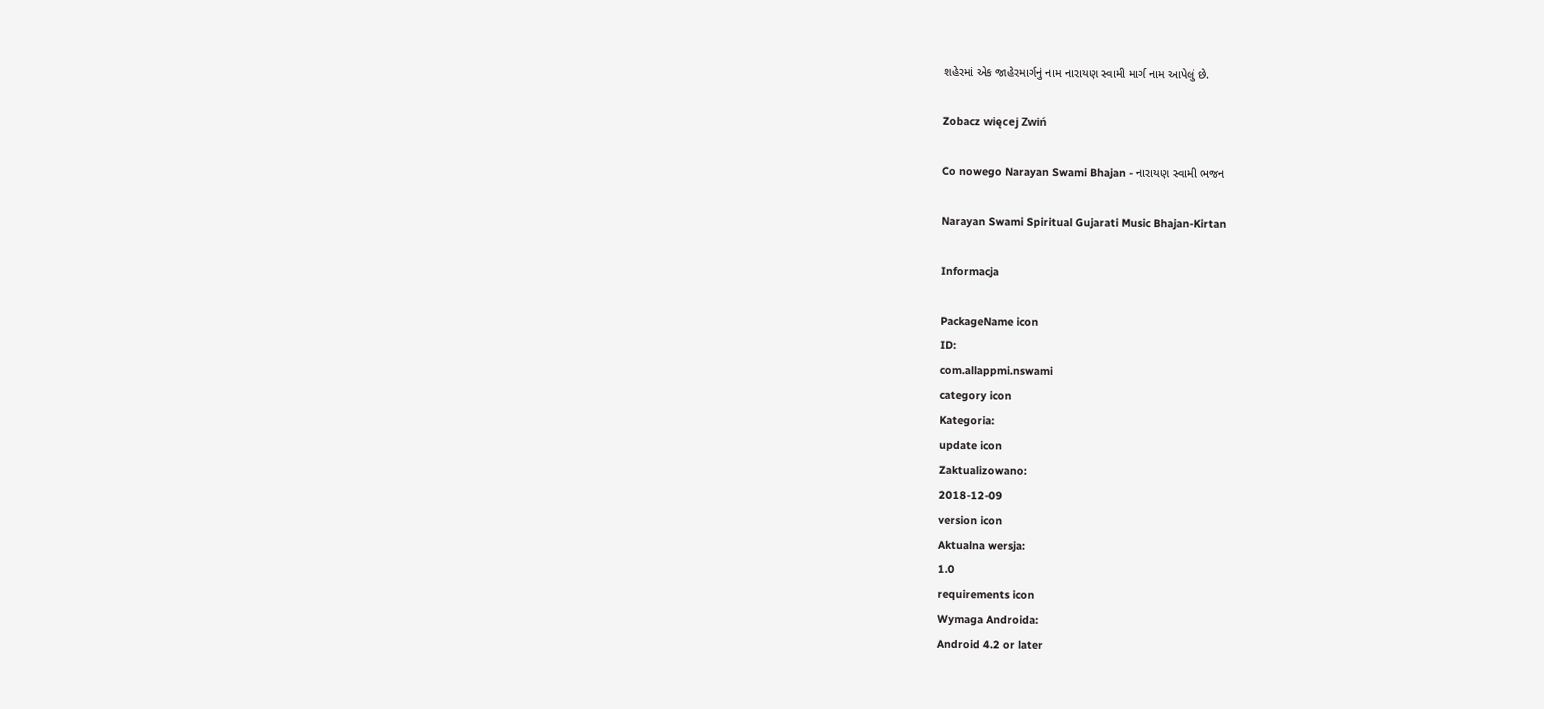શહેરમાં એક જાહેરમાર્ગનું નામ નારાયણ સ્વામી માર્ગ નામ આપેલું છે.

Zobacz więcej Zwiń

Co nowego Narayan Swami Bhajan - નારાયણ સ્વામી ભજન

Narayan Swami Spiritual Gujarati Music Bhajan-Kirtan

Informacja

PackageName icon
ID:
com.allappmi.nswami
category icon
Kategoria:
update icon
Zaktualizowano:
2018-12-09
version icon
Aktualna wersja:
1.0
requirements icon
Wymaga Androida:
Android 4.2 or later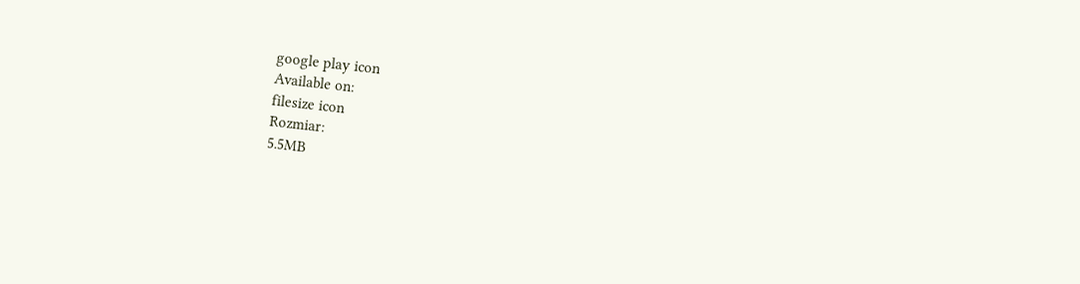google play icon
Available on:
filesize icon
Rozmiar:
5.5MB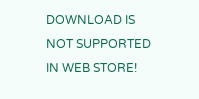DOWNLOAD IS NOT SUPPORTED IN WEB STORE!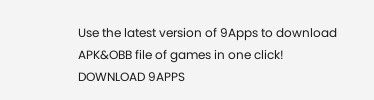Use the latest version of 9Apps to download APK&OBB file of games in one click!
DOWNLOAD 9APPS